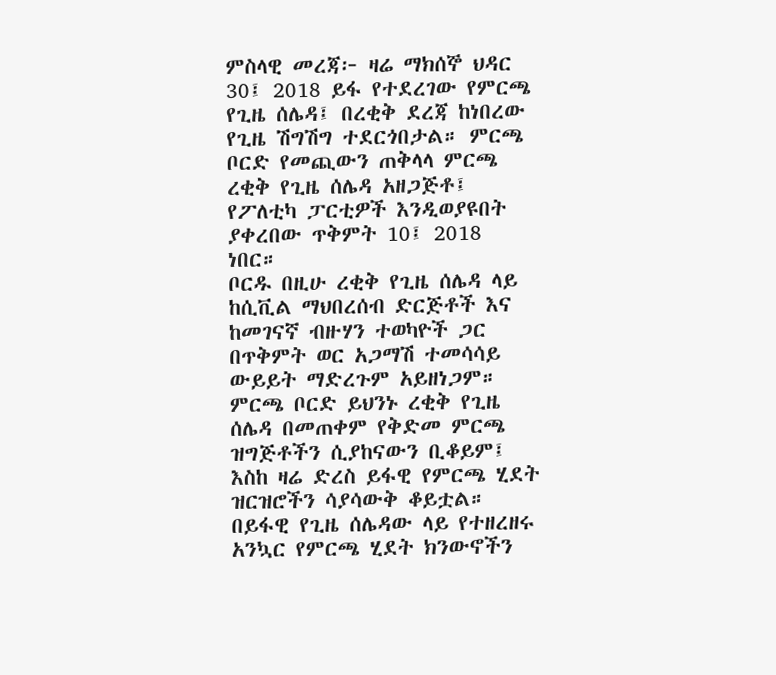ምስላዊ መረጃ፦ ዛሬ ማክሰኞ ህዳር 30፤ 2018 ይፋ የተደረገው የምርጫ የጊዜ ሰሌዳ፤ በረቂቅ ደረጃ ከነበረው የጊዜ ሽግሽግ ተደርጎበታል። ምርጫ ቦርድ የመጪውን ጠቅላላ ምርጫ ረቂቅ የጊዜ ሰሌዳ አዘጋጅቶ፤ የፖለቲካ ፓርቲዎች እንዲወያዩበት ያቀረበው ጥቅምት 10፤ 2018 ነበር።
ቦርዱ በዚሁ ረቂቅ የጊዜ ሰሌዳ ላይ ከሲቪል ማህበረሰብ ድርጅቶች እና ከመገናኛ ብዙሃን ተወካዮች ጋር በጥቅምት ወር አጋማሽ ተመሳሳይ ውይይት ማድረጉም አይዘነጋም። ምርጫ ቦርድ ይህንኑ ረቂቅ የጊዜ ሰሌዳ በመጠቀም የቅድመ ምርጫ ዝግጅቶችን ሲያከናውን ቢቆይም፤ እስከ ዛሬ ድረስ ይፋዊ የምርጫ ሂደት ዝርዝሮችን ሳያሳውቅ ቆይቷል።
በይፋዊ የጊዜ ሰሌዳው ላይ የተዘረዘሩ አንኳር የምርጫ ሂደት ክንውኖችን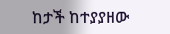ከታች ከተያያዘው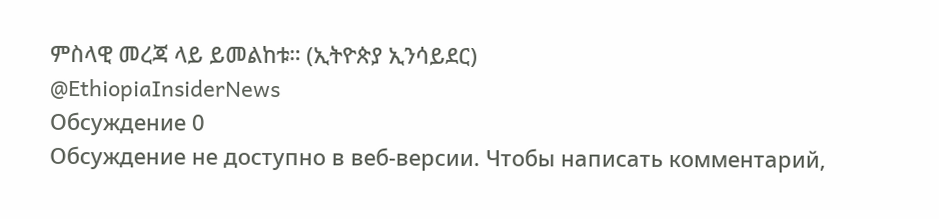ምስላዊ መረጃ ላይ ይመልከቱ። (ኢትዮጵያ ኢንሳይደር)
@EthiopiaInsiderNews
Обсуждение 0
Обсуждение не доступно в веб-версии. Чтобы написать комментарий,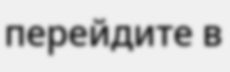перейдите в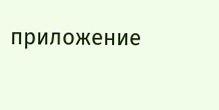приложение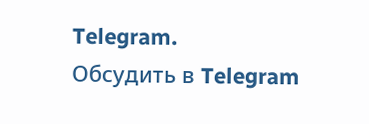Telegram.
Обсудить в Telegram